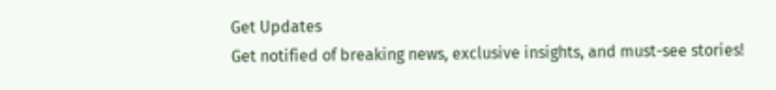Get Updates
Get notified of breaking news, exclusive insights, and must-see stories!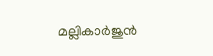മല്ലികാര്‍ജുന്‍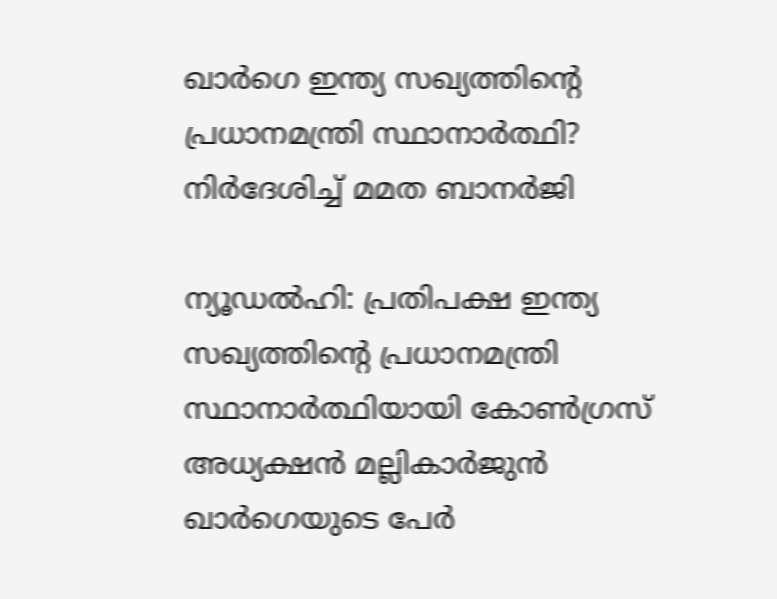ഖാര്‍ഗെ ഇന്ത്യ സഖ്യത്തിന്റെ പ്രധാനമന്ത്രി സ്ഥാനാര്‍ത്ഥി? നിര്‍ദേശിച്ച് മമത ബാനര്‍ജി

ന്യൂഡല്‍ഹി: പ്രതിപക്ഷ ഇന്ത്യ സഖ്യത്തിന്റെ പ്രധാനമന്ത്രി സ്ഥാനാര്‍ത്ഥിയായി കോണ്‍ഗ്രസ് അധ്യക്ഷന്‍ മല്ലികാര്‍ജുന്‍ ഖാര്‍ഗെയുടെ പേര്‍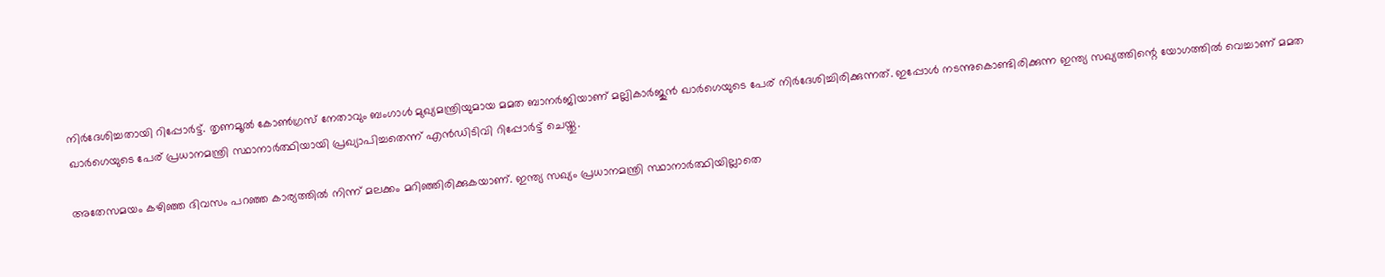നിര്‍ദേശിച്ചതായി റിപ്പോര്‍ട്ട്. തൃണമൂല്‍ കോണ്‍ഗ്രസ് നേതാവും ബംഗാള്‍ മുഖ്യമന്ത്രിയുമായ മമത ബാനര്‍ജിയാണ് മല്ലികാര്‍ജുന്‍ ഖാര്‍ഗെയുടെ പേര് നിര്‍ദേശിച്ചിരിക്കുന്നത്. ഇപ്പോള്‍ നടന്നുകൊണ്ടിരിക്കുന്ന ഇന്ത്യ സഖ്യത്തിന്റെ യോഗത്തില്‍ വെച്ചാണ് മമത ഖാര്‍ഗെയുടെ പേര് പ്രധാനമന്ത്രി സ്ഥാനാര്‍ത്ഥിയായി പ്രഖ്യാപിച്ചതെന്ന് എന്‍ഡിടിവി റിപ്പോര്‍ട്ട് ചെയ്തു.

അതേസമയം കഴിഞ്ഞ ദിവസം പറഞ്ഞ കാര്യത്തില്‍ നിന്ന് മലക്കം മറിഞ്ഞിരിക്കുകയാണ്. ഇന്ത്യ സഖ്യം പ്രധാനമന്ത്രി സ്ഥാനാര്‍ത്ഥിയില്ലാതെ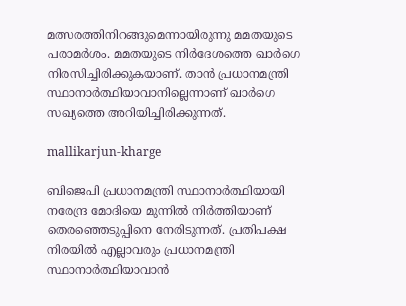മത്സരത്തിനിറങ്ങുമെന്നായിരുന്നു മമതയുടെ പരാമര്‍ശം. മമതയുടെ നിര്‍ദേശത്തെ ഖാര്‍ഗെ നിരസിച്ചിരിക്കുകയാണ്. താന്‍ പ്രധാനമന്ത്രി സ്ഥാനാര്‍ത്ഥിയാവാനില്ലെന്നാണ് ഖാര്‍ഗെ സഖ്യത്തെ അറിയിച്ചിരിക്കുന്നത്.

mallikarjun-kharge

ബിജെപി പ്രധാനമന്ത്രി സ്ഥാനാര്‍ത്ഥിയായി നരേന്ദ്ര മോദിയെ മുന്നില്‍ നിര്‍ത്തിയാണ് തെരഞ്ഞെടുപ്പിനെ നേരിടുന്നത്. പ്രതിപക്ഷ നിരയില്‍ എല്ലാവരും പ്രധാനമന്ത്രി സ്ഥാനാര്‍ത്ഥിയാവാന്‍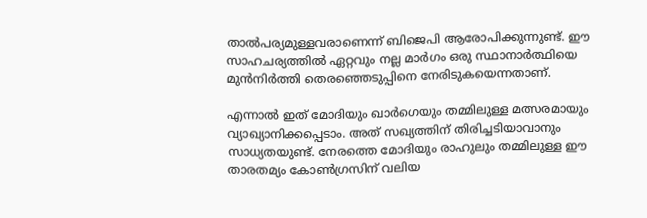താല്‍പര്യമുള്ളവരാണെന്ന് ബിജെപി ആരോപിക്കുന്നുണ്ട്. ഈ സാഹചര്യത്തില്‍ ഏറ്റവും നല്ല മാര്‍ഗം ഒരു സ്ഥാനാര്‍ത്ഥിയെ മുന്‍നിര്‍ത്തി തെരഞ്ഞെടുപ്പിനെ നേരിടുകയെന്നതാണ്.

എന്നാല്‍ ഇത് മോദിയും ഖാര്‍ഗെയും തമ്മിലുള്ള മത്സരമായും വ്യാഖ്യാനിക്കപ്പെടാം. അത് സഖ്യത്തിന് തിരിച്ചടിയാവാനും സാധ്യതയുണ്ട്. നേരത്തെ മോദിയും രാഹുലും തമ്മിലുള്ള ഈ താരതമ്യം കോണ്‍ഗ്രസിന് വലിയ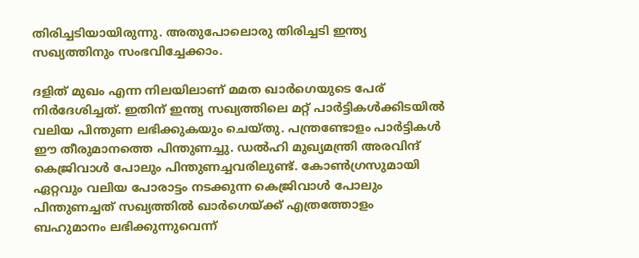തിരിച്ചടിയായിരുന്നു. അതുപോലൊരു തിരിച്ചടി ഇന്ത്യ സഖ്യത്തിനും സംഭവിച്ചേക്കാം.

ദളിത് മുഖം എന്ന നിലയിലാണ് മമത ഖാര്‍ഗെയുടെ പേര് നിര്‍ദേശിച്ചത്. ഇതിന് ഇന്ത്യ സഖ്യത്തിലെ മറ്റ് പാര്‍ട്ടികള്‍ക്കിടയില്‍ വലിയ പിന്തുണ ലഭിക്കുകയും ചെയ്തു. പന്ത്രണ്ടോളം പാര്‍ട്ടികള്‍ ഈ തീരുമാനത്തെ പിന്തുണച്ചു. ഡല്‍ഹി മുഖ്യമന്ത്രി അരവിന്ദ് കെജ്രിവാള്‍ പോലും പിന്തുണച്ചവരിലുണ്ട്. കോണ്‍ഗ്രസുമായി ഏറ്റവും വലിയ പോരാട്ടം നടക്കുന്ന കെജ്രിവാള്‍ പോലും പിന്തുണച്ചത് സഖ്യത്തില്‍ ഖാര്‍ഗെയ്ക്ക് എത്രത്തോളം ബഹുമാനം ലഭിക്കുന്നുവെന്ന്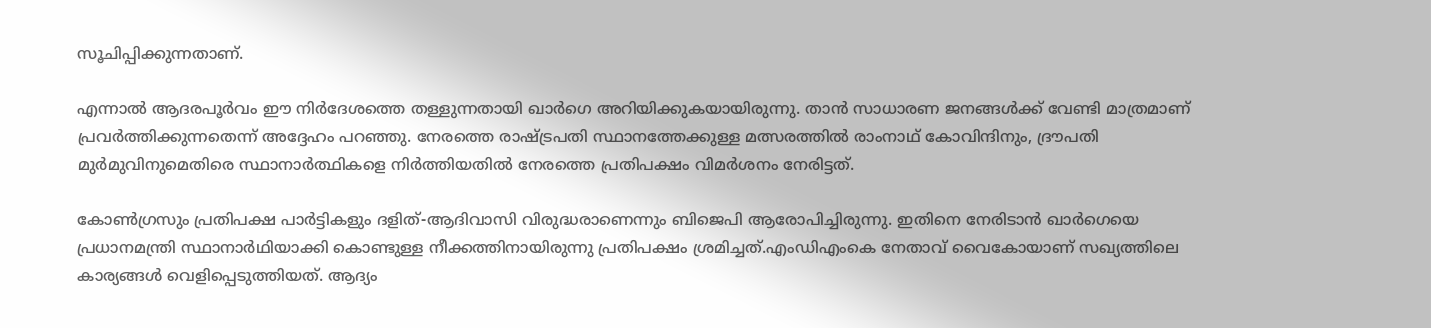സൂചിപ്പിക്കുന്നതാണ്.

എന്നാല്‍ ആദരപൂര്‍വം ഈ നിര്‍ദേശത്തെ തള്ളുന്നതായി ഖാര്‍ഗെ അറിയിക്കുകയായിരുന്നു. താന്‍ സാധാരണ ജനങ്ങള്‍ക്ക് വേണ്ടി മാത്രമാണ് പ്രവര്‍ത്തിക്കുന്നതെന്ന് അദ്ദേഹം പറഞ്ഞു. നേരത്തെ രാഷ്ട്രപതി സ്ഥാനത്തേക്കുള്ള മത്സരത്തില്‍ രാംനാഥ് കോവിന്ദിനും, ദ്രൗപതി മുര്‍മുവിനുമെതിരെ സ്ഥാനാര്‍ത്ഥികളെ നിര്‍ത്തിയതില്‍ നേരത്തെ പ്രതിപക്ഷം വിമര്‍ശനം നേരിട്ടത്.

കോണ്‍ഗ്രസും പ്രതിപക്ഷ പാര്‍ട്ടികളും ദളിത്-ആദിവാസി വിരുദ്ധരാണെന്നും ബിജെപി ആരോപിച്ചിരുന്നു. ഇതിനെ നേരിടാന്‍ ഖാര്‍ഗെയെ പ്രധാനമന്ത്രി സ്ഥാനാര്‍ഥിയാക്കി കൊണ്ടുള്ള നീക്കത്തിനായിരുന്നു പ്രതിപക്ഷം ശ്രമിച്ചത്.എംഡിഎംകെ നേതാവ് വൈകോയാണ് സഖ്യത്തിലെ കാര്യങ്ങള്‍ വെളിപ്പെടുത്തിയത്. ആദ്യം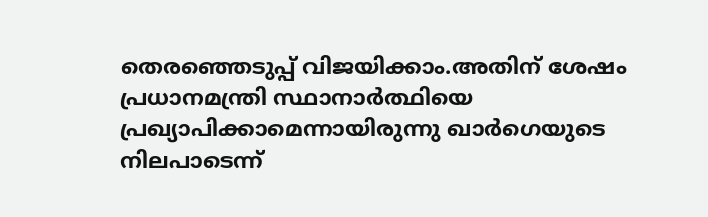തെരഞ്ഞെടുപ്പ് വിജയിക്കാം.അതിന് ശേഷം പ്രധാനമന്ത്രി സ്ഥാനാര്‍ത്ഥിയെ പ്രഖ്യാപിക്കാമെന്നായിരുന്നു ഖാര്‍ഗെയുടെ നിലപാടെന്ന്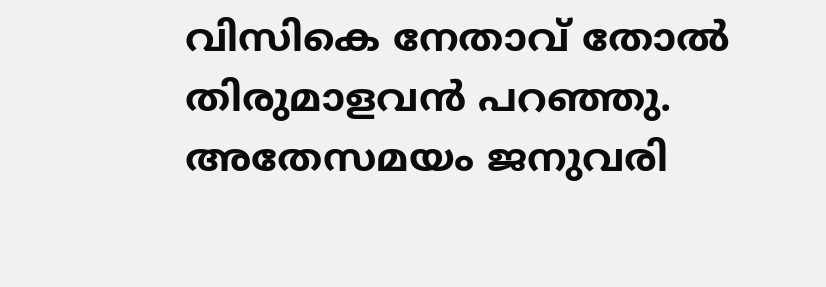വിസികെ നേതാവ് തോല്‍ തിരുമാളവന്‍ പറഞ്ഞു. അതേസമയം ജനുവരി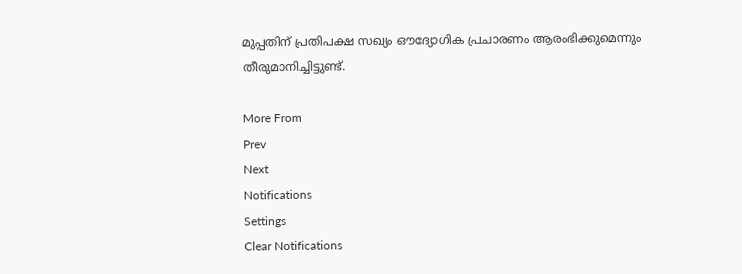മുപ്പതിന് പ്രതിപക്ഷ സഖ്യം ഔദ്യോഗിക പ്രചാരണം ആരംഭിക്കുമെന്നും തീരുമാനിച്ചിട്ടുണ്ട്.

More From
Prev
Next
Notifications
Settings
Clear Notifications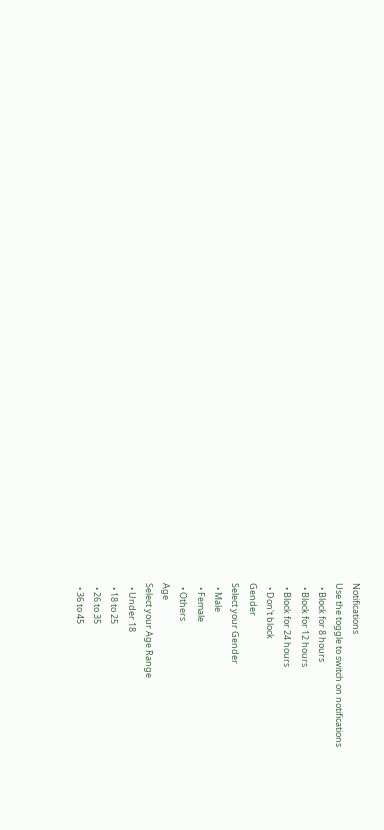Notifications
Use the toggle to switch on notifications
  • Block for 8 hours
  • Block for 12 hours
  • Block for 24 hours
  • Don't block
Gender
Select your Gender
  • Male
  • Female
  • Others
Age
Select your Age Range
  • Under 18
  • 18 to 25
  • 26 to 35
  • 36 to 45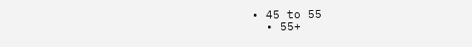• 45 to 55
  • 55+